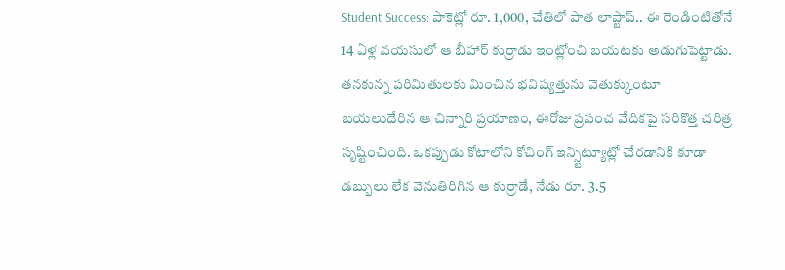Student Success: పాకెట్లో రూ. 1,000, చేతిలో పాత లాప్టాప్.. ఈ రెండింటితోనే 14 ఏళ్ల వయసులో ఆ బీహార్ కుర్రాడు ఇంట్లోంచి బయటకు అడుగుపెట్టాడు. తనకున్న పరిమితులకు మించిన భవిష్యత్తును వెతుక్కుంటూ బయలుదేరిన ఆ చిన్నారి ప్రయాణం, ఈరోజు ప్రపంచ వేదికపై సరికొత్త చరిత్ర సృష్టించింది. ఒకప్పుడు కోటాలోని కోచింగ్ ఇన్స్టిట్యూట్లో చేరడానికి కూడా డబ్బులు లేక వెనుతిరిగిన ఆ కుర్రాడే, నేడు రూ. 3.5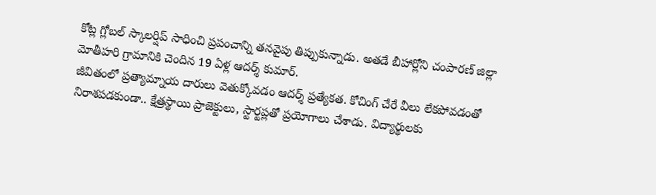కోట్ల గ్లోబల్ స్కాలర్షిప్ సాధించి ప్రపంచాన్ని తనవైపు తిప్పుకున్నాడు. అతడే బీహార్లోని చంపారణ్ జిల్లా మోతీహరి గ్రామానికి చెందిన 19 ఏళ్ల ఆదర్శ్ కుమార్.
జీవితంలో ప్రత్యామ్నాయ దారులు వెతుక్కోవడం ఆదర్శ్ ప్రత్యేకత. కోచింగ్ చేరే వీలు లేకపోవడంతో నిరాశపడకుండా.. క్షేత్రస్థాయి ప్రాజెక్టులు, స్టార్టప్లతో ప్రయోగాలు చేశాడు. విద్యార్థులకు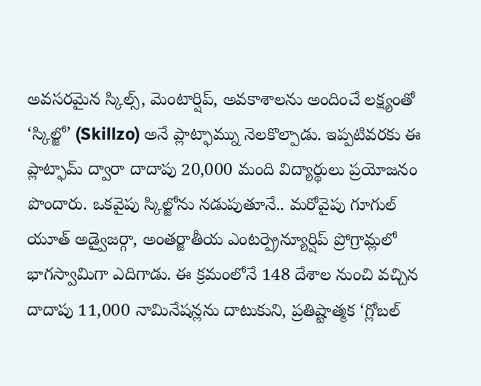అవసరమైన స్కిల్స్, మెంటార్షిప్, అవకాశాలను అందించే లక్ష్యంతో ‘స్కిల్జో’ (Skillzo) అనే ప్లాట్ఫామ్ను నెలకొల్పాడు. ఇప్పటివరకు ఈ ప్లాట్ఫామ్ ద్వారా దాదాపు 20,000 మంది విద్యార్థులు ప్రయోజనం పొందారు. ఒకవైపు స్కిల్జోను నడుపుతూనే.. మరోవైపు గూగుల్ యూత్ అడ్వైజర్గా, అంతర్జాతీయ ఎంటర్ప్రెన్యూర్షిప్ ప్రోగ్రామ్లలో భాగస్వామిగా ఎదిగాడు. ఈ క్రమంలోనే 148 దేశాల నుంచి వచ్చిన దాదాపు 11,000 నామినేషన్లను దాటుకుని, ప్రతిష్టాత్మక ‘గ్లోబల్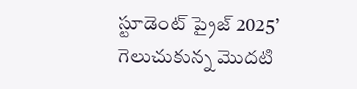స్టూడెంట్ ప్రైజ్ 2025’ గెలుచుకున్న మొదటి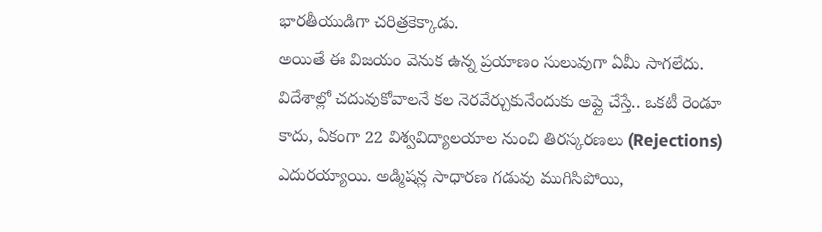భారతీయుడిగా చరిత్రకెక్కాడు.
అయితే ఈ విజయం వెనుక ఉన్న ప్రయాణం సులువుగా ఏమీ సాగలేదు. విదేశాల్లో చదువుకోవాలనే కల నెరవేర్చుకునేందుకు అప్లై చేస్తే.. ఒకటీ రెండూ కాదు, ఏకంగా 22 విశ్వవిద్యాలయాల నుంచి తిరస్కరణలు (Rejections) ఎదురయ్యాయి. అడ్మిషన్ల సాధారణ గడువు ముగిసిపోయి,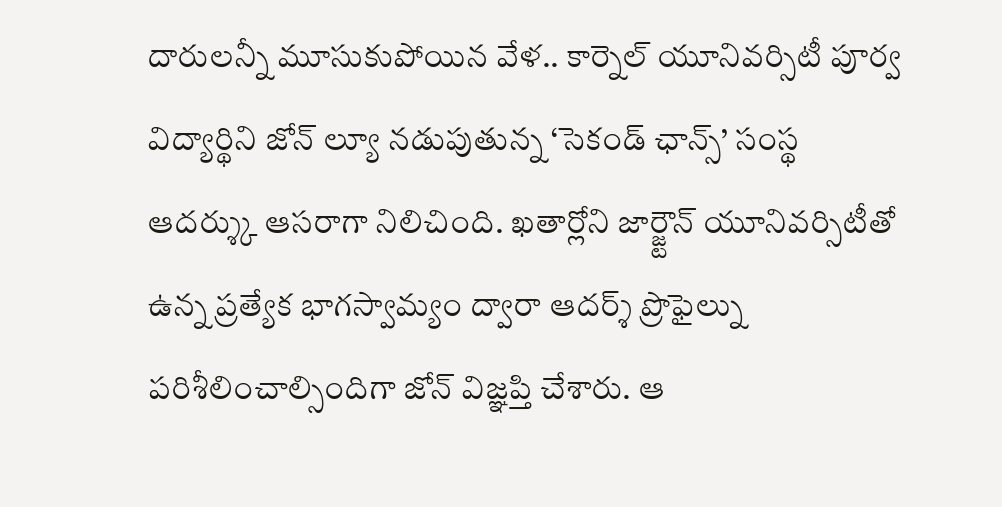దారులన్నీ మూసుకుపోయిన వేళ.. కార్నెల్ యూనివర్సిటీ పూర్వ విద్యార్థిని జోన్ ల్యూ నడుపుతున్న ‘సెకండ్ ఛాన్స్’ సంస్థ ఆదర్శ్కు ఆసరాగా నిలిచింది. ఖతార్లోని జార్జ్టౌన్ యూనివర్సిటీతో ఉన్న ప్రత్యేక భాగస్వామ్యం ద్వారా ఆదర్శ్ ప్రొఫైల్ను పరిశీలించాల్సిందిగా జోన్ విజ్ఞప్తి చేశారు. ఆ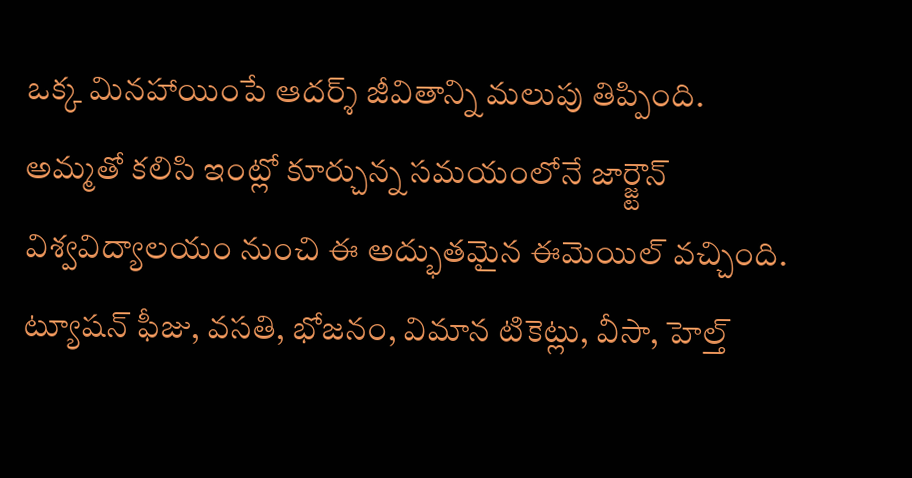ఒక్క మినహాయింపే ఆదర్శ్ జీవితాన్ని మలుపు తిప్పింది.
అమ్మతో కలిసి ఇంట్లో కూర్చున్న సమయంలోనే జార్జ్టౌన్ విశ్వవిద్యాలయం నుంచి ఈ అద్భుతమైన ఈమెయిల్ వచ్చింది. ట్యూషన్ ఫీజు, వసతి, భోజనం, విమాన టికెట్లు, వీసా, హెల్త్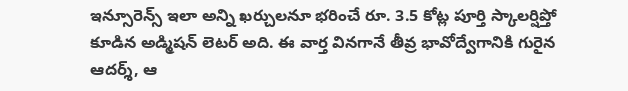ఇన్సూరెన్స్ ఇలా అన్ని ఖర్చులనూ భరించే రూ. 3.5 కోట్ల పూర్తి స్కాలర్షిప్తో కూడిన అడ్మిషన్ లెటర్ అది. ఈ వార్త వినగానే తీవ్ర భావోద్వేగానికి గురైన ఆదర్శ్, ఆ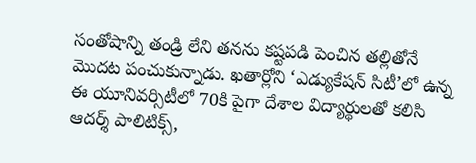సంతోషాన్ని తండ్రి లేని తనను కష్టపడి పెంచిన తల్లితోనే మొదట పంచుకున్నాడు. ఖతార్లోని ‘ఎడ్యుకేషన్ సిటీ’లో ఉన్న ఈ యూనివర్సిటీలో 70కి పైగా దేశాల విద్యార్థులతో కలిసి ఆదర్శ్ పాలిటిక్స్,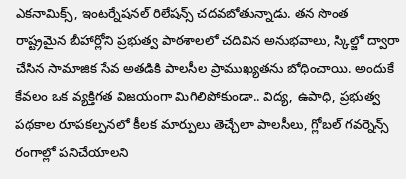ఎకనామిక్స్, ఇంటర్నేషనల్ రిలేషన్స్ చదవబోతున్నాడు. తన సొంత రాష్ట్రమైన బీహార్లోని ప్రభుత్వ పాఠశాలలో చదివిన అనుభవాలు, స్కిల్జో ద్వారా చేసిన సామాజిక సేవ అతడికి పాలసీల ప్రాముఖ్యతను బోధించాయి. అందుకే కేవలం ఒక వ్యక్తిగత విజయంగా మిగిలిపోకుండా.. విద్య, ఉపాధి, ప్రభుత్వ పథకాల రూపకల్పనలో కీలక మార్పులు తెచ్చేలా పాలసీలు, గ్లోబల్ గవర్నెన్స్ రంగాల్లో పనిచేయాలని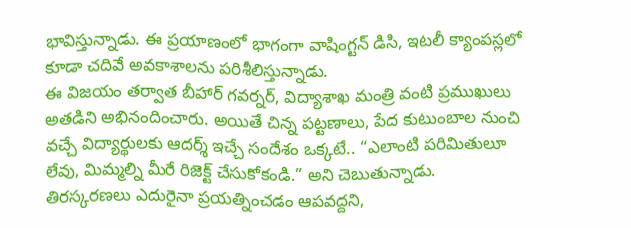భావిస్తున్నాడు. ఈ ప్రయాణంలో భాగంగా వాషింగ్టన్ డిసి, ఇటలీ క్యాంపస్లలో కూడా చదివే అవకాశాలను పరిశీలిస్తున్నాడు.
ఈ విజయం తర్వాత బీహార్ గవర్నర్, విద్యాశాఖ మంత్రి వంటి ప్రముఖులు అతడిని అభినందించారు. అయితే చిన్న పట్టణాలు, పేద కుటుంబాల నుంచి వచ్చే విద్యార్థులకు ఆదర్శ్ ఇచ్చే సందేశం ఒక్కటే.. “ఎలాంటి పరిమితులూ లేవు, మిమ్మల్ని మీరే రిజెక్ట్ చేసుకోకండి.” అని చెబుతున్నాడు. తిరస్కరణలు ఎదురైనా ప్రయత్నించడం ఆపవద్దని,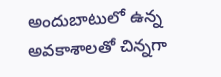అందుబాటులో ఉన్న అవకాశాలతో చిన్నగా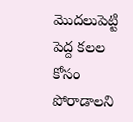మొదలుపెట్టి పెద్ద కలల కోసం పోరాడాలని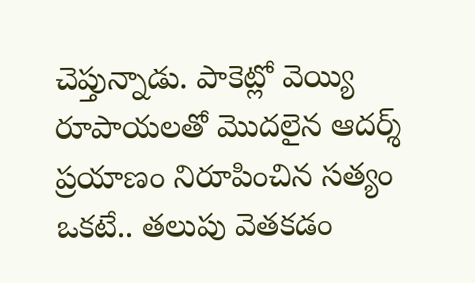చెప్తున్నాడు. పాకెట్లో వెయ్యి రూపాయలతో మొదలైన ఆదర్శ్ ప్రయాణం నిరూపించిన సత్యం ఒకటే.. తలుపు వెతకడం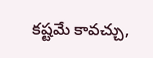కష్టమే కావచ్చు,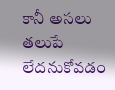కానీ అసలు తలుపే లేదనుకోవడం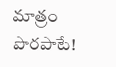మాత్రం పొరపాటే!